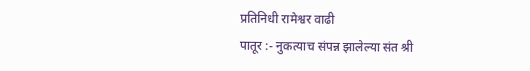प्रतिनिधी रामेश्वर वाढी
पातूर :- नुकत्याच संपन्न झालेल्या संत श्री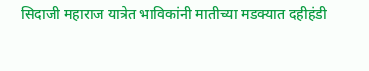सिदाजी महाराज यात्रेत भाविकांनी मातीच्या मडक्यात दहीहंडी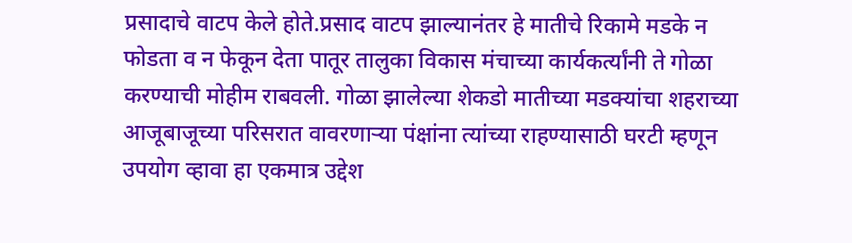प्रसादाचे वाटप केले होते.प्रसाद वाटप झाल्यानंतर हे मातीचे रिकामे मडके न फोडता व न फेकून देता पातूर तालुका विकास मंचाच्या कार्यकर्त्यांनी ते गोळा करण्याची मोहीम राबवली. गोळा झालेल्या शेकडो मातीच्या मडक्यांचा शहराच्या आजूबाजूच्या परिसरात वावरणाऱ्या पंक्षांना त्यांच्या राहण्यासाठी घरटी म्हणून उपयोग व्हावा हा एकमात्र उद्देश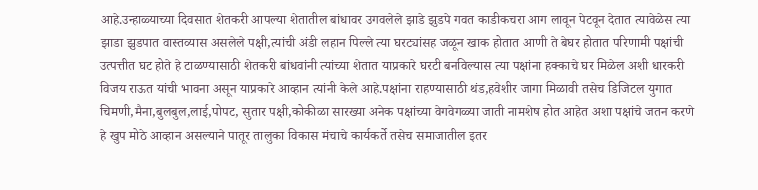आहे.उन्हाळ्याच्या दिवसात शेतकरी आपल्या शेतातील बांधावर उगवलेले झाडे झुडपे गवत काडीकचरा आग लावून पेटवून देतात त्यावेळेस त्या झाडा झुडपात वास्तव्यास असलेले पक्षी,त्यांची अंडी लहान पिल्ले त्या घरट्यांसह जळून खाक होतात आणी ते बेघर होतात परिणामी पक्षांची उत्पत्तीत घट होते हे टाळण्यासाठी शेतकरी बांधवांनी त्यांच्या शेतात याप्रकारे घरटी बनविल्यास त्या पक्षांना हक्काचे घर मिळेल अशी धारकरी विजय राऊत यांची भावना असून याप्रकारे आव्हान त्यांनी केले आहे.पक्षांना राहण्यासाठी थंड,हवेशीर जागा मिळावी तसेच डिजिटल युगात चिमणी,मैना,बुलबुल,लाई,पोपट, सुतार पक्षी,कोकीळा सारख्या अनेक पक्षांच्या वेगवेगळ्या जाती नामशेष होत आहेत अशा पक्षांचे जतन करणे हे खुप मोठे आव्हान असल्याने पातूर तालुका विकास मंचाचे कार्यकर्ते तसेच समाजातील इतर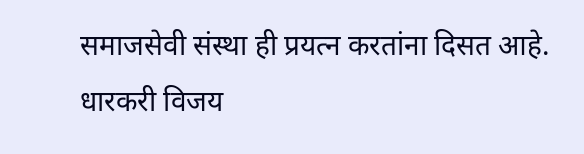समाजसेवी संस्था ही प्रयत्न करतांना दिसत आहे. धारकरी विजय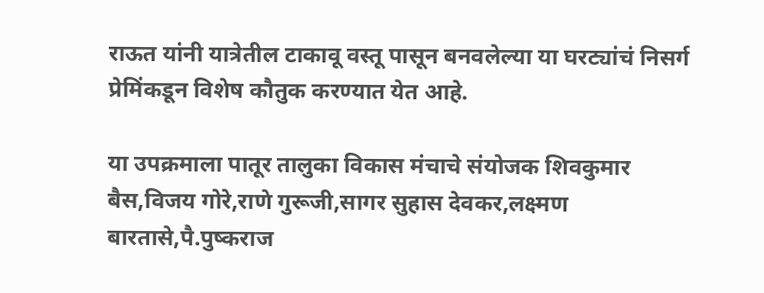राऊत यांनी यात्रेतील टाकावू वस्तू पासून बनवलेल्या या घरट्यांचं निसर्ग प्रेमिंकडून विशेष कौतुक करण्यात येत आहे.

या उपक्रमाला पातूर तालुका विकास मंचाचे संयोजक शिवकुमार बैस,विजय गोरे,राणे गुरूजी,सागर सुहास देवकर,लक्ष्मण बारतासे,पै.पुष्कराज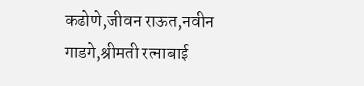कढोणे,जीवन राऊत,नवीन गाडगे,श्रीमती रत्नाबाई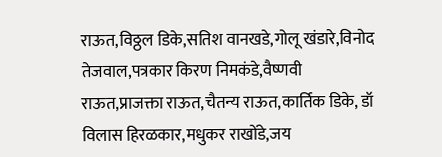राऊत,विठ्ठल डिके,सतिश वानखडे,गोलू खंडारे,विनोद तेजवाल,पत्रकार किरण निमकंडे,वैष्णवी राऊत,प्राजक्ता राऊत,चैतन्य राऊत,कार्तिक डिके, डॉ विलास हिरळकार,मधुकर राखोंडे,जय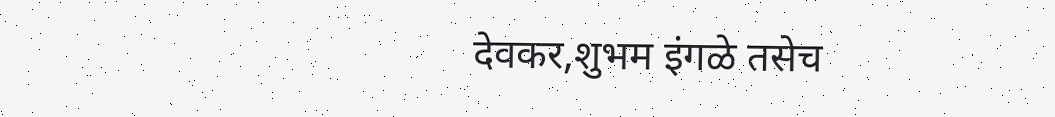देवकर,शुभम इंगळे तसेच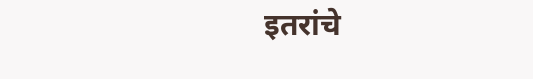इतरांचे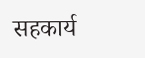सहकार्य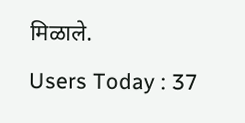मिळाले.
Users Today : 37